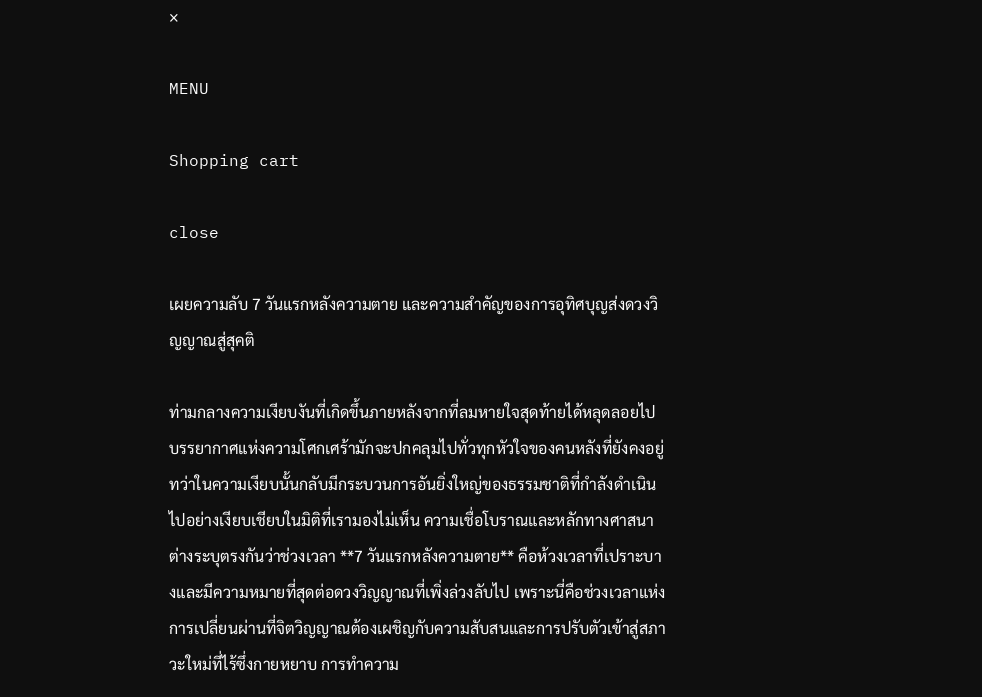×

MENU

Shopping cart

close

เผยความลับ 7 วันแรกหลังความตาย และความสำคัญของการอุทิศบุญส่งดวงวิญญาณสู่สุคติ

ท่ามกลางความเงียบงันที่เกิดขึ้นภายหลังจากที่ลมหายใจสุดท้ายได้หลุดลอยไป บรรยากาศแห่งความโศกเศร้ามักจะปกคลุมไปทั่วทุกหัวใจของคนหลังที่ยังคงอยู่ ทว่าในความเงียบนั้นกลับมีกระบวนการอันยิ่งใหญ่ของธรรมชาติที่กำลังดำเนินไปอย่างเงียบเชียบในมิติที่เรามองไม่เห็น ความเชื่อโบราณและหลักทางศาสนาต่างระบุตรงกันว่าช่วงเวลา **7 วันแรกหลังความตาย** คือห้วงเวลาที่เปราะบางและมีความหมายที่สุดต่อดวงวิญญาณที่เพิ่งล่วงลับไป เพราะนี่คือช่วงเวลาแห่งการเปลี่ยนผ่านที่จิตวิญญาณต้องเผชิญกับความสับสนและการปรับตัวเข้าสู่สภาวะใหม่ที่ไร้ซึ่งกายหยาบ การทำความ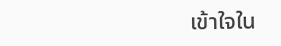เข้าใจใน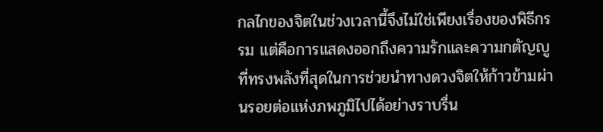กลไกของจิตในช่วงเวลานี้จึงไม่ใช่เพียงเรื่องของพิธีกรรม แต่คือการแสดงออกถึงความรักและความกตัญญูที่ทรงพลังที่สุดในการช่วยนำทางดวงจิตให้ก้าวข้ามผ่านรอยต่อแห่งภพภูมิไปได้อย่างราบรื่น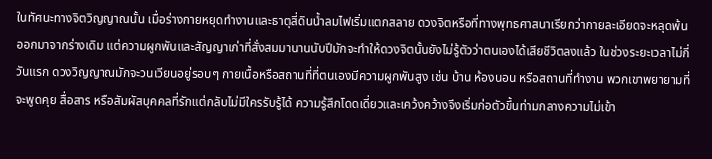ในทัศนะทางจิตวิญญาณนั้น เมื่อร่างกายหยุดทำงานและธาตุสี่ดินน้ำลมไฟเริ่มแตกสลาย ดวงจิตหรือที่ทางพุทธศาสนาเรียกว่ากายละเอียดจะหลุดพ้นออกมาจากร่างเดิม แต่ความผูกพันและสัญญาเก่าที่สั่งสมมานานนับปีมักจะทำให้ดวงจิตนั้นยังไม่รู้ตัวว่าตนเองได้เสียชีวิตลงแล้ว ในช่วงระยะเวลาไม่กี่วันแรก ดวงวิญญาณมักจะวนเวียนอยู่รอบๆ กายเนื้อหรือสถานที่ที่ตนเองมีความผูกพันสูง เช่น บ้าน ห้องนอน หรือสถานที่ทำงาน พวกเขาพยายามที่จะพูดคุย สื่อสาร หรือสัมผัสบุคคลที่รักแต่กลับไม่มีใครรับรู้ได้ ความรู้สึกโดดเดี่ยวและเคว้งคว้างจึงเริ่มก่อตัวขึ้นท่ามกลางความไม่เข้า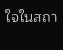ใจในสถา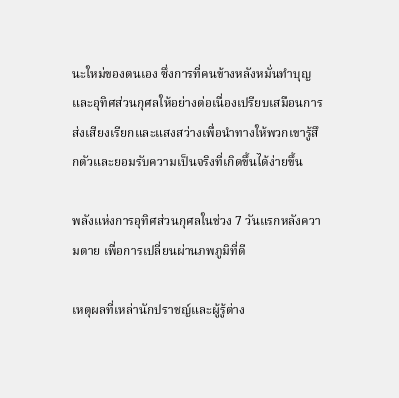นะใหม่ของตนเอง ซึ่งการที่คนข้างหลังหมั่นทำบุญและอุทิศส่วนกุศลให้อย่างต่อเนื่องเปรียบเสมือนการส่งเสียงเรียกและแสงสว่างเพื่อนำทางให้พวกเขารู้สึกตัวและยอมรับความเป็นจริงที่เกิดขึ้นได้ง่ายขึ้น

พลังแห่งการอุทิศส่วนกุศลในช่วง 7 วันแรกหลังความตาย เพื่อการเปลี่ยนผ่านภพภูมิที่ดี

เหตุผลที่เหล่านักปราชญ์และผู้รู้ต่าง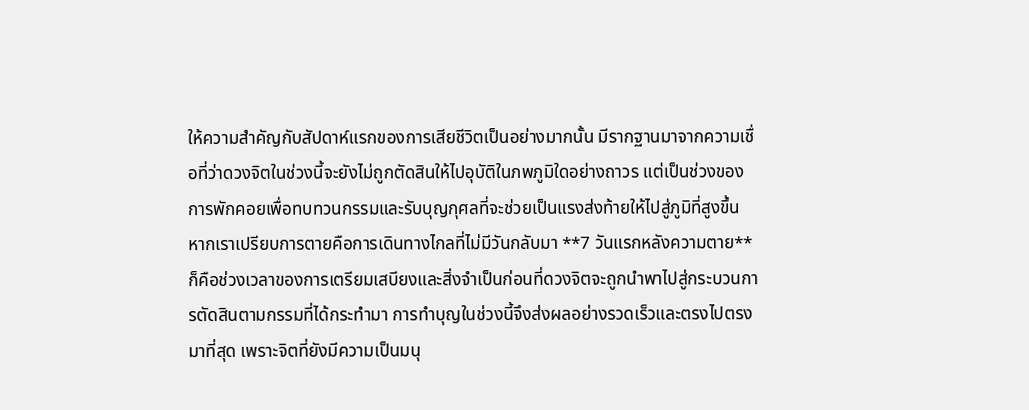ให้ความสำคัญกับสัปดาห์แรกของการเสียชีวิตเป็นอย่างมากนั้น มีรากฐานมาจากความเชื่อที่ว่าดวงจิตในช่วงนี้จะยังไม่ถูกตัดสินให้ไปอุบัติในภพภูมิใดอย่างถาวร แต่เป็นช่วงของการพักคอยเพื่อทบทวนกรรมและรับบุญกุศลที่จะช่วยเป็นแรงส่งท้ายให้ไปสู่ภูมิที่สูงขึ้น หากเราเปรียบการตายคือการเดินทางไกลที่ไม่มีวันกลับมา **7 วันแรกหลังความตาย** ก็คือช่วงเวลาของการเตรียมเสบียงและสิ่งจำเป็นก่อนที่ดวงจิตจะถูกนำพาไปสู่กระบวนการตัดสินตามกรรมที่ได้กระทำมา การทำบุญในช่วงนี้จึงส่งผลอย่างรวดเร็วและตรงไปตรงมาที่สุด เพราะจิตที่ยังมีความเป็นมนุ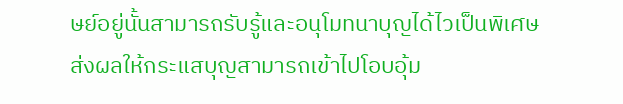ษย์อยู่นั้นสามารถรับรู้และอนุโมทนาบุญได้ไวเป็นพิเศษ ส่งผลให้กระแสบุญสามารถเข้าไปโอบอุ้ม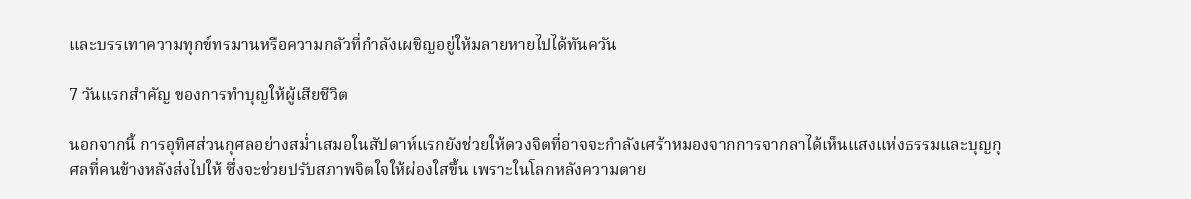และบรรเทาความทุกข์ทรมานหรือความกลัวที่กำลังเผชิญอยู่ให้มลายหายไปได้ทันควัน

7 วันแรกสำคัญ ของการทำบุญให้ผู้เสียชีวิต

นอกจากนี้ การอุทิศส่วนกุศลอย่างสม่ำเสมอในสัปดาห์แรกยังช่วยให้ดวงจิตที่อาจจะกำลังเศร้าหมองจากการจากลาได้เห็นแสงแห่งธรรมและบุญกุศลที่คนข้างหลังส่งไปให้ ซึ่งจะช่วยปรับสภาพจิตใจให้ผ่องใสขึ้น เพราะในโลกหลังความตาย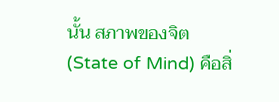นั้น สภาพของจิต (State of Mind) คือสิ่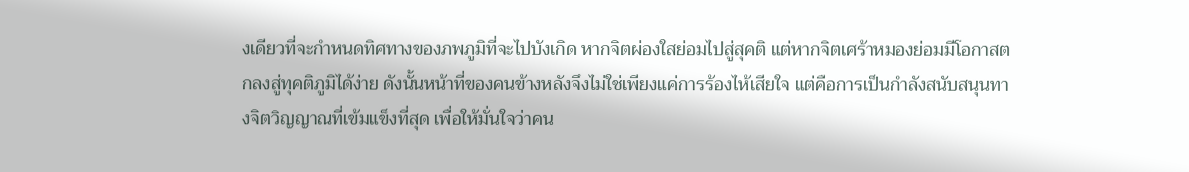งเดียวที่จะกำหนดทิศทางของภพภูมิที่จะไปบังเกิด หากจิตผ่องใสย่อมไปสู่สุคติ แต่หากจิตเศร้าหมองย่อมมีโอกาสตกลงสู่ทุคติภูมิได้ง่าย ดังนั้นหน้าที่ของคนข้างหลังจึงไม่ใช่เพียงแค่การร้องไห้เสียใจ แต่คือการเป็นกำลังสนับสนุนทางจิตวิญญาณที่เข้มแข็งที่สุด เพื่อให้มั่นใจว่าคน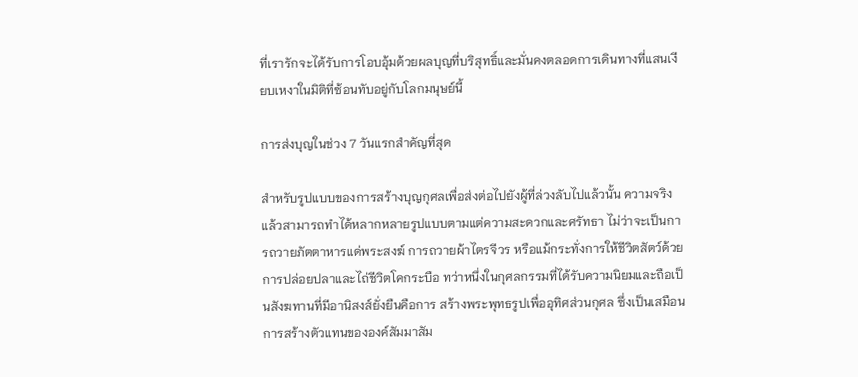ที่เรารักจะได้รับการโอบอุ้มด้วยผลบุญที่บริสุทธิ์และมั่นคงตลอดการเดินทางที่แสนเงียบเหงาในมิติที่ซ้อนทับอยู่กับโลกมนุษย์นี้

การส่งบุญในช่วง 7 วันแรกสำคัญที่สุด

สำหรับรูปแบบของการสร้างบุญกุศลเพื่อส่งต่อไปยังผู้ที่ล่วงลับไปแล้วนั้น ความจริงแล้วสามารถทำได้หลากหลายรูปแบบตามแต่ความสะดวกและศรัทธา ไม่ว่าจะเป็นการถวายภัตตาหารแด่พระสงฆ์ การถวายผ้าไตรจีวร หรือแม้กระทั่งการให้ชีวิตสัตว์ด้วยการปล่อยปลาและไถ่ชีวิตโคกระบือ ทว่าหนึ่งในกุศลกรรมที่ได้รับความนิยมและถือเป็นสังฆทานที่มีอานิสงส์ยั่งยืนคือการ สร้างพระพุทธรูปเพื่ออุทิศส่วนกุศล ซึ่งเป็นเสมือนการสร้างตัวแทนขององค์สัมมาสัม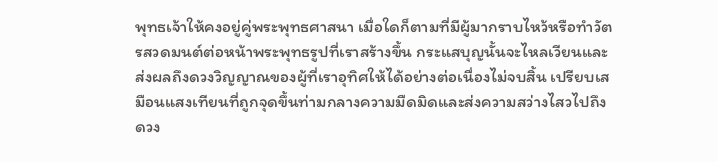พุทธเจ้าให้คงอยู่คู่พระพุทธศาสนา เมื่อใดก็ตามที่มีผู้มากราบไหว้หรือทำวัตรสวดมนต์ต่อหน้าพระพุทธรูปที่เราสร้างขึ้น กระแสบุญนั้นจะไหลเวียนและส่งผลถึงดวงวิญญาณของผู้ที่เราอุทิศให้ได้อย่างต่อเนื่องไม่จบสิ้น เปรียบเสมือนแสงเทียนที่ถูกจุดขึ้นท่ามกลางความมืดมิดและส่งความสว่างไสวไปถึงดวง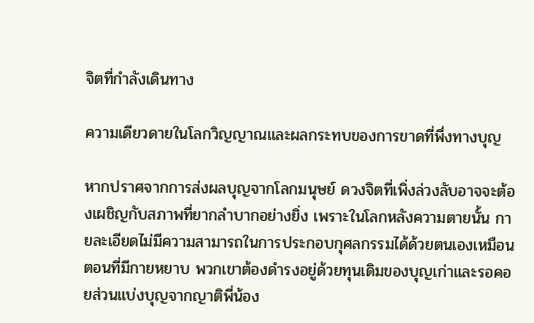จิตที่กำลังเดินทาง

ความเดียวดายในโลกวิญญาณและผลกระทบของการขาดที่พึ่งทางบุญ

หากปราศจากการส่งผลบุญจากโลกมนุษย์ ดวงจิตที่เพิ่งล่วงลับอาจจะต้องเผชิญกับสภาพที่ยากลำบากอย่างยิ่ง เพราะในโลกหลังความตายนั้น กายละเอียดไม่มีความสามารถในการประกอบกุศลกรรมได้ด้วยตนเองเหมือนตอนที่มีกายหยาบ พวกเขาต้องดำรงอยู่ด้วยทุนเดิมของบุญเก่าและรอคอยส่วนแบ่งบุญจากญาติพี่น้อง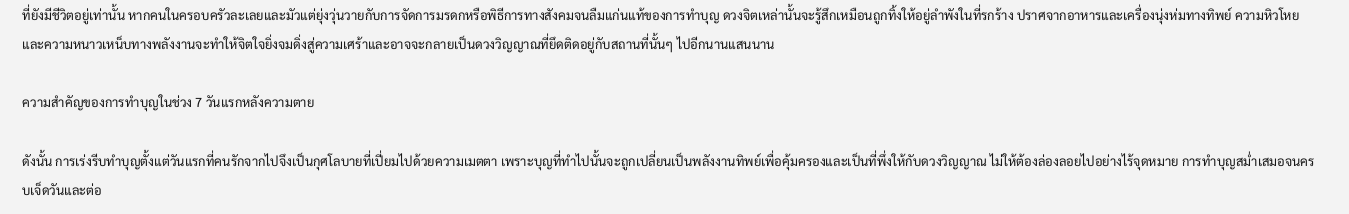ที่ยังมีชีวิตอยู่เท่านั้น หากคนในครอบครัวละเลยและมัวแต่ยุ่งวุ่นวายกับการจัดการมรดกหรือพิธีการทางสังคมจนลืมแก่นแท้ของการทำบุญ ดวงจิตเหล่านั้นจะรู้สึกเหมือนถูกทิ้งให้อยู่ลำพังในที่รกร้าง ปราศจากอาหารและเครื่องนุ่งห่มทางทิพย์ ความหิวโหยและความหนาวเหน็บทางพลังงานจะทำให้จิตใจยิ่งจมดิ่งสู่ความเศร้าและอาจจะกลายเป็นดวงวิญญาณที่ยึดติดอยู่กับสถานที่นั้นๆ ไปอีกนานแสนนาน

ความสำคัญของการทำบุญในช่วง 7 วันแรกหลังความตาย

ดังนั้น การเร่งรีบทำบุญตั้งแต่วันแรกที่คนรักจากไปจึงเป็นกุศโลบายที่เปี่ยมไปด้วยความเมตตา เพราะบุญที่ทำไปนั้นจะถูกเปลี่ยนเป็นพลังงานทิพย์เพื่อคุ้มครองและเป็นที่พึ่งให้กับดวงวิญญาณ ไม่ให้ต้องล่องลอยไปอย่างไร้จุดหมาย การทำบุญสม่ำเสมอจนครบเจ็ดวันและต่อ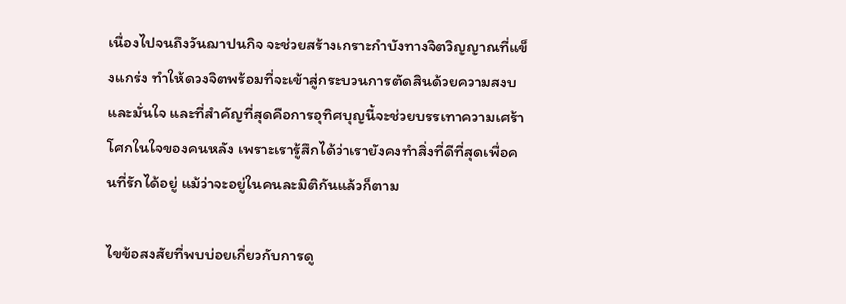เนื่องไปจนถึงวันฌาปนกิจ จะช่วยสร้างเกราะกำบังทางจิตวิญญาณที่แข็งแกร่ง ทำให้ดวงจิตพร้อมที่จะเข้าสู่กระบวนการตัดสินด้วยความสงบและมั่นใจ และที่สำคัญที่สุดคือการอุทิศบุญนี้จะช่วยบรรเทาความเศร้าโศกในใจของคนหลัง เพราะเรารู้สึกได้ว่าเรายังคงทำสิ่งที่ดีที่สุดเพื่อคนที่รักได้อยู่ แม้ว่าจะอยู่ในคนละมิติกันแล้วก็ตาม

ไขข้อสงสัยที่พบบ่อยเกี่ยวกับการดู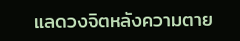แลดวงจิตหลังความตาย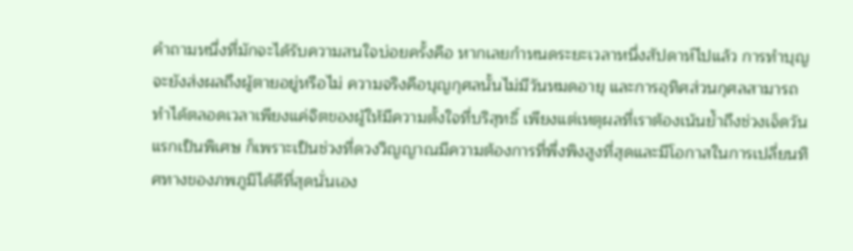คำถามหนึ่งที่มักจะได้รับความสนใจบ่อยครั้งคือ หากเลยกำหนดระยะเวลาหนึ่งสัปดาห์ไปแล้ว การทำบุญจะยังส่งผลถึงผู้ตายอยู่หรือไม่ ความจริงคือบุญกุศลนั้นไม่มีวันหมดอายุ และการอุทิศส่วนกุศลสามารถทำได้ตลอดเวลาเพียงแค่จิตของผู้ให้มีความตั้งใจที่บริสุทธิ์ เพียงแต่เหตุผลที่เราต้องเน้นย้ำถึงช่วงเจ็ดวันแรกเป็นพิเศษ ก็เพราะเป็นช่วงที่ดวงวิญญาณมีความต้องการที่พึ่งพิงสูงที่สุดและมีโอกาสในการเปลี่ยนทิศทางของภพภูมิได้ดีที่สุดนั่นเอง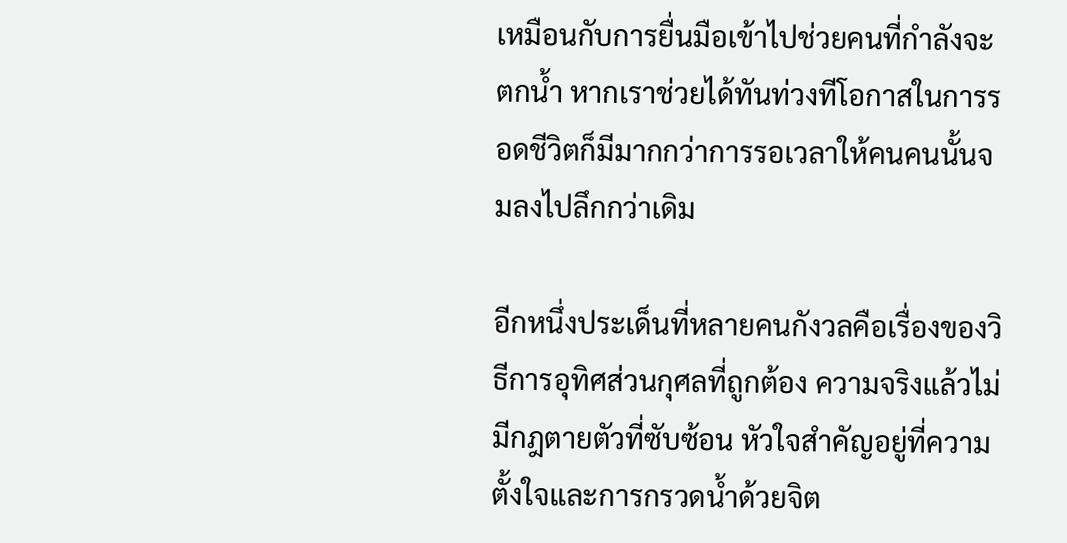เหมือนกับการยื่นมือเข้าไปช่วยคนที่กำลังจะตกน้ำ หากเราช่วยได้ทันท่วงทีโอกาสในการรอดชีวิตก็มีมากกว่าการรอเวลาให้คนคนนั้นจมลงไปลึกกว่าเดิม

อีกหนึ่งประเด็นที่หลายคนกังวลคือเรื่องของวิธีการอุทิศส่วนกุศลที่ถูกต้อง ความจริงแล้วไม่มีกฎตายตัวที่ซับซ้อน หัวใจสำคัญอยู่ที่ความตั้งใจและการกรวดน้ำด้วยจิต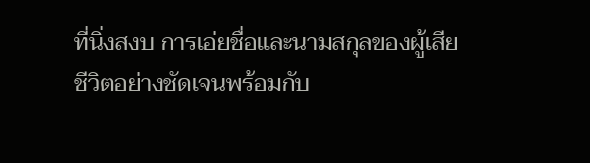ที่นิ่งสงบ การเอ่ยชื่อและนามสกุลของผู้เสียชีวิตอย่างชัดเจนพร้อมกับ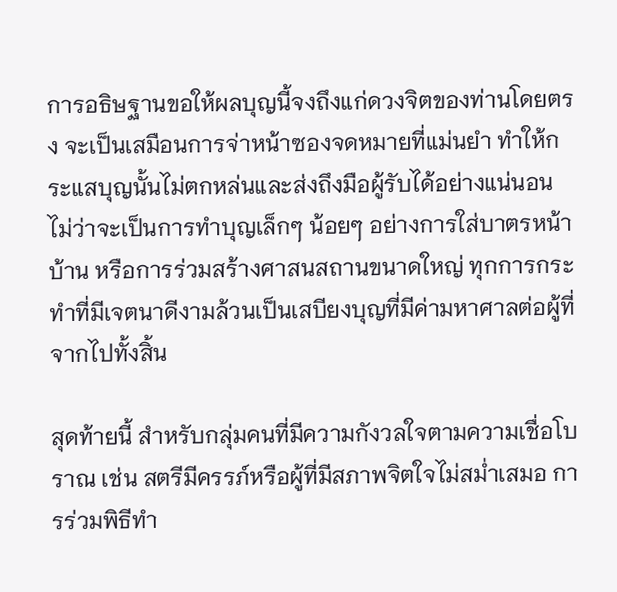การอธิษฐานขอให้ผลบุญนี้จงถึงแก่ดวงจิตของท่านโดยตรง จะเป็นเสมือนการจ่าหน้าซองจดหมายที่แม่นยำ ทำให้กระแสบุญนั้นไม่ตกหล่นและส่งถึงมือผู้รับได้อย่างแน่นอน ไม่ว่าจะเป็นการทำบุญเล็กๆ น้อยๆ อย่างการใส่บาตรหน้าบ้าน หรือการร่วมสร้างศาสนสถานขนาดใหญ่ ทุกการกระทำที่มีเจตนาดีงามล้วนเป็นเสบียงบุญที่มีค่ามหาศาลต่อผู้ที่จากไปทั้งสิ้น

สุดท้ายนี้ สำหรับกลุ่มคนที่มีความกังวลใจตามความเชื่อโบราณ เช่น สตรีมีครรภ์หรือผู้ที่มีสภาพจิตใจไม่สม่ำเสมอ การร่วมพิธีทำ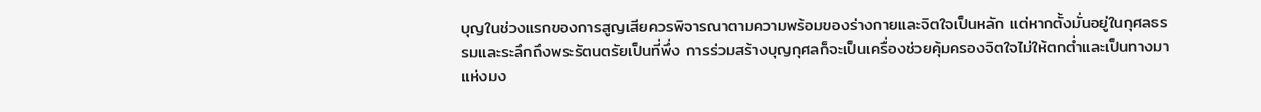บุญในช่วงแรกของการสูญเสียควรพิจารณาตามความพร้อมของร่างกายและจิตใจเป็นหลัก แต่หากตั้งมั่นอยู่ในกุศลธรรมและระลึกถึงพระรัตนตรัยเป็นที่พึ่ง การร่วมสร้างบุญกุศลก็จะเป็นเครื่องช่วยคุ้มครองจิตใจไม่ให้ตกต่ำและเป็นทางมาแห่งมง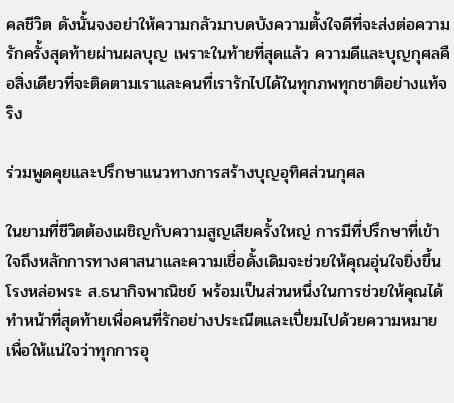คลชีวิต ดังนั้นจงอย่าให้ความกลัวมาบดบังความตั้งใจดีที่จะส่งต่อความรักครั้งสุดท้ายผ่านผลบุญ เพราะในท้ายที่สุดแล้ว ความดีและบุญกุศลคือสิ่งเดียวที่จะติดตามเราและคนที่เรารักไปได้ในทุกภพทุกชาติอย่างแท้จริง

ร่วมพูดคุยและปรึกษาแนวทางการสร้างบุญอุทิศส่วนกุศล

ในยามที่ชีวิตต้องเผชิญกับความสูญเสียครั้งใหญ่ การมีที่ปรึกษาที่เข้าใจถึงหลักการทางศาสนาและความเชื่อดั้งเดิมจะช่วยให้คุณอุ่นใจยิ่งขึ้น โรงหล่อพระ ส.ธนากิจพาณิชย์ พร้อมเป็นส่วนหนึ่งในการช่วยให้คุณได้ทำหน้าที่สุดท้ายเพื่อคนที่รักอย่างประณีตและเปี่ยมไปด้วยความหมาย เพื่อให้แน่ใจว่าทุกการอุ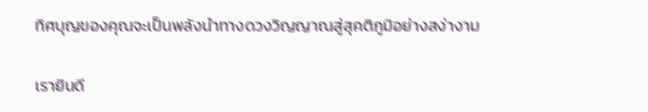ทิศบุญของคุณจะเป็นพลังนำทางดวงวิญญาณสู่สุคติภูมิอย่างสง่างาม

เรายินดี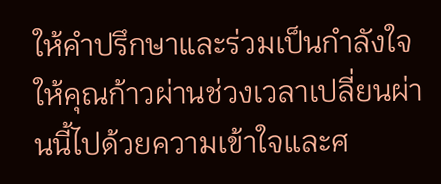ให้คำปรึกษาและร่วมเป็นกำลังใจให้คุณก้าวผ่านช่วงเวลาเปลี่ยนผ่านนี้ไปด้วยความเข้าใจและศ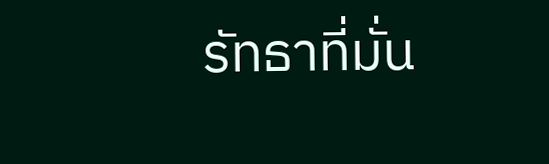รัทธาที่มั่น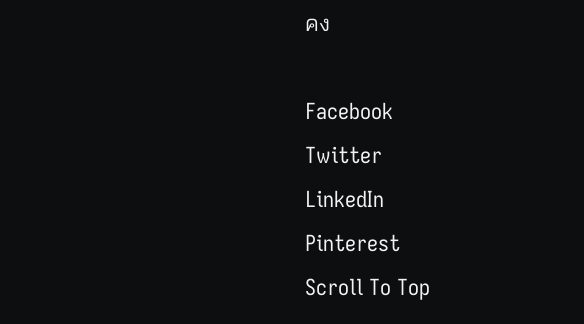คง

Facebook
Twitter
LinkedIn
Pinterest
Scroll To Top